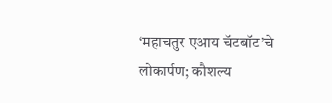‘महाचतुर एआय चॅटबॉट’चे लोकार्पण; कौशल्य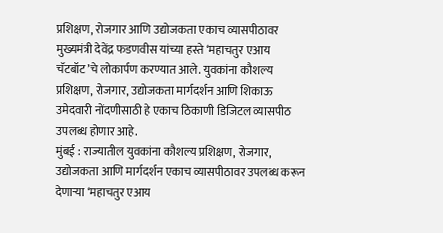प्रशिक्षण, रोजगार आणि उद्योजकता एकाच व्यासपीठावर
मुख्यमंत्री देवेंद्र फडणवीस यांच्या हस्ते ‘महाचतुर एआय चॅटबॉट’चे लोकार्पण करण्यात आले. युवकांना कौशल्य प्रशिक्षण, रोजगार, उद्योजकता मार्गदर्शन आणि शिकाऊ उमेदवारी नोंदणीसाठी हे एकाच ठिकाणी डिजिटल व्यासपीठ उपलब्ध होणार आहे.
मुंबई : राज्यातील युवकांना कौशल्य प्रशिक्षण, रोजगार, उद्योजकता आणि मार्गदर्शन एकाच व्यासपीठावर उपलब्ध करून देणाऱ्या ‘महाचतुर एआय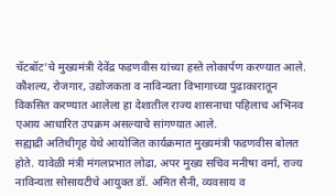चॅटबॉट’चे मुख्यमंत्री देवेंद्र फडणवीस यांच्या हस्ते लोकार्पण करण्यात आले. कौशल्य, रोजगार, उद्योजकता व नाविन्यता विभागाच्या पुढाकारातून विकसित करण्यात आलेला हा देशातील राज्य शासनाचा पहिलाच अभिनव एआय आधारित उपक्रम असल्याचे सांगण्यात आले.
सह्याद्री अतिथीगृह येथे आयोजित कार्यक्रमात मुख्यमंत्री फडणवीस बोलत होते. यावेळी मंत्री मंगलप्रभात लोढा, अपर मुख्य सचिव मनीषा वर्मा, राज्य नाविन्यता सोसायटीचे आयुक्त डॉ. अमित सैनी, व्यवसाय व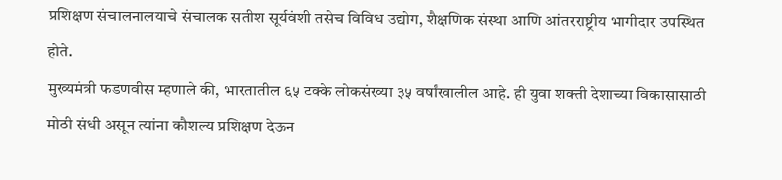प्रशिक्षण संचालनालयाचे संचालक सतीश सूर्यवंशी तसेच विविध उद्योग, शैक्षणिक संस्था आणि आंतरराष्ट्रीय भागीदार उपस्थित होते.
मुख्यमंत्री फडणवीस म्हणाले की, भारतातील ६५ टक्के लोकसंख्या ३५ वर्षांखालील आहे. ही युवा शक्ती देशाच्या विकासासाठी मोठी संधी असून त्यांना कौशल्य प्रशिक्षण देऊन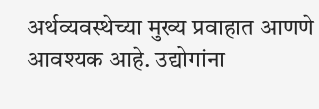अर्थव्यवस्थेच्या मुख्य प्रवाहात आणणे आवश्यक आहे. उद्योगांना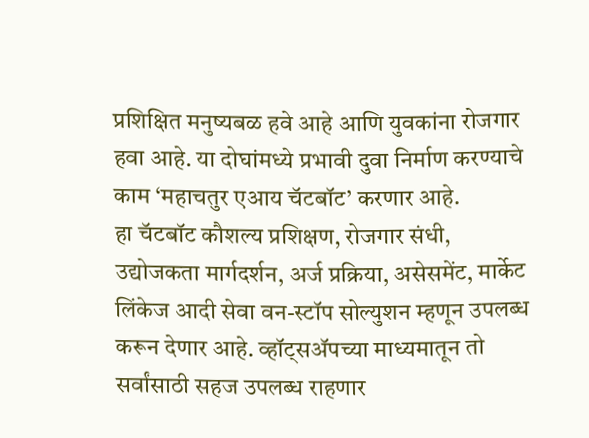प्रशिक्षित मनुष्यबळ हवे आहे आणि युवकांना रोजगार हवा आहे. या दोघांमध्ये प्रभावी दुवा निर्माण करण्याचे काम ‘महाचतुर एआय चॅटबॉट’ करणार आहे.
हा चॅटबॉट कौशल्य प्रशिक्षण, रोजगार संधी, उद्योजकता मार्गदर्शन, अर्ज प्रक्रिया, असेसमेंट, मार्केट लिंकेज आदी सेवा वन-स्टॉप सोल्युशन म्हणून उपलब्ध करून देणार आहे. व्हॉट्सॲपच्या माध्यमातून तो सर्वांसाठी सहज उपलब्ध राहणार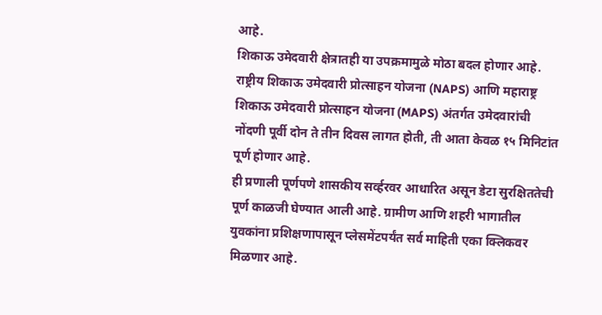आहे.
शिकाऊ उमेदवारी क्षेत्रातही या उपक्रमामुळे मोठा बदल होणार आहे. राष्ट्रीय शिकाऊ उमेदवारी प्रोत्साहन योजना (NAPS) आणि महाराष्ट्र शिकाऊ उमेदवारी प्रोत्साहन योजना (MAPS) अंतर्गत उमेदवारांची नोंदणी पूर्वी दोन ते तीन दिवस लागत होती, ती आता केवळ १५ मिनिटांत पूर्ण होणार आहे.
ही प्रणाली पूर्णपणे शासकीय सर्व्हरवर आधारित असून डेटा सुरक्षिततेची पूर्ण काळजी घेण्यात आली आहे. ग्रामीण आणि शहरी भागातील युवकांना प्रशिक्षणापासून प्लेसमेंटपर्यंत सर्व माहिती एका क्लिकवर मिळणार आहे.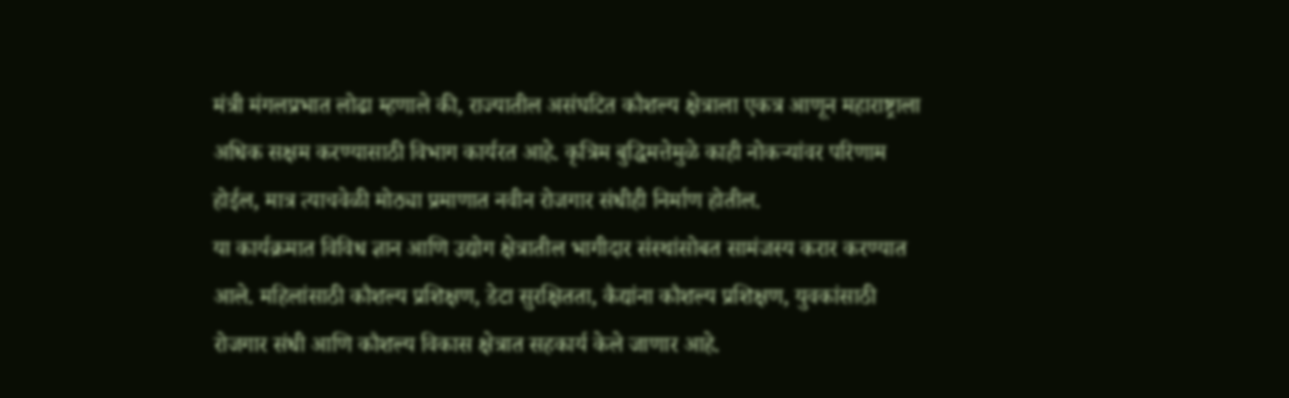मंत्री मंगलप्रभात लोढा म्हणाले की, राज्यातील असंघटित कौशल्य क्षेत्राला एकत्र आणून महाराष्ट्राला अधिक सक्षम करण्यासाठी विभाग कार्यरत आहे. कृत्रिम बुद्धिमत्तेमुळे काही नोकऱ्यांवर परिणाम होईल, मात्र त्याचवेळी मोठ्या प्रमाणात नवीन रोजगार संधीही निर्माण होतील.
या कार्यक्रमात विविध ज्ञान आणि उद्योग क्षेत्रातील भागीदार संस्थांसोबत सामंजस्य करार करण्यात आले. महिलांसाठी कौशल्य प्रशिक्षण, डेटा सुरक्षितता, कैद्यांना कौशल्य प्रशिक्षण, युवकांसाठी रोजगार संधी आणि कौशल्य विकास क्षेत्रात सहकार्य केले जाणार आहे.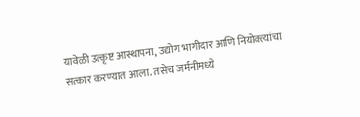यावेळी उत्कृष्ट आस्थापना, उद्योग भागीदार आणि नियोक्त्यांचा सत्कार करण्यात आला. तसेच जर्मनीमध्ये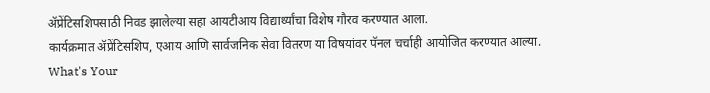ॲप्रेंटिसशिपसाठी निवड झालेल्या सहा आयटीआय विद्यार्थ्यांचा विशेष गौरव करण्यात आला.
कार्यक्रमात ॲप्रेंटिसशिप, एआय आणि सार्वजनिक सेवा वितरण या विषयांवर पॅनल चर्चाही आयोजित करण्यात आल्या.
What's Your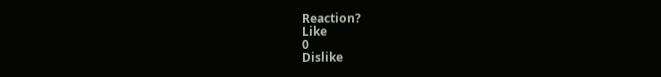Reaction?
Like
0
Dislike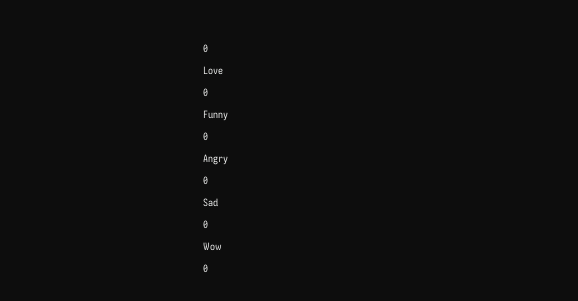0
Love
0
Funny
0
Angry
0
Sad
0
Wow
0